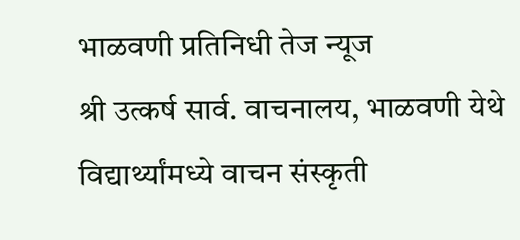भाळवणी प्रतिनिधी तेज न्यूज
श्री उत्कर्ष सार्व. वाचनालय, भाळवणी येथे विद्यार्थ्यांमध्ये वाचन संस्कृती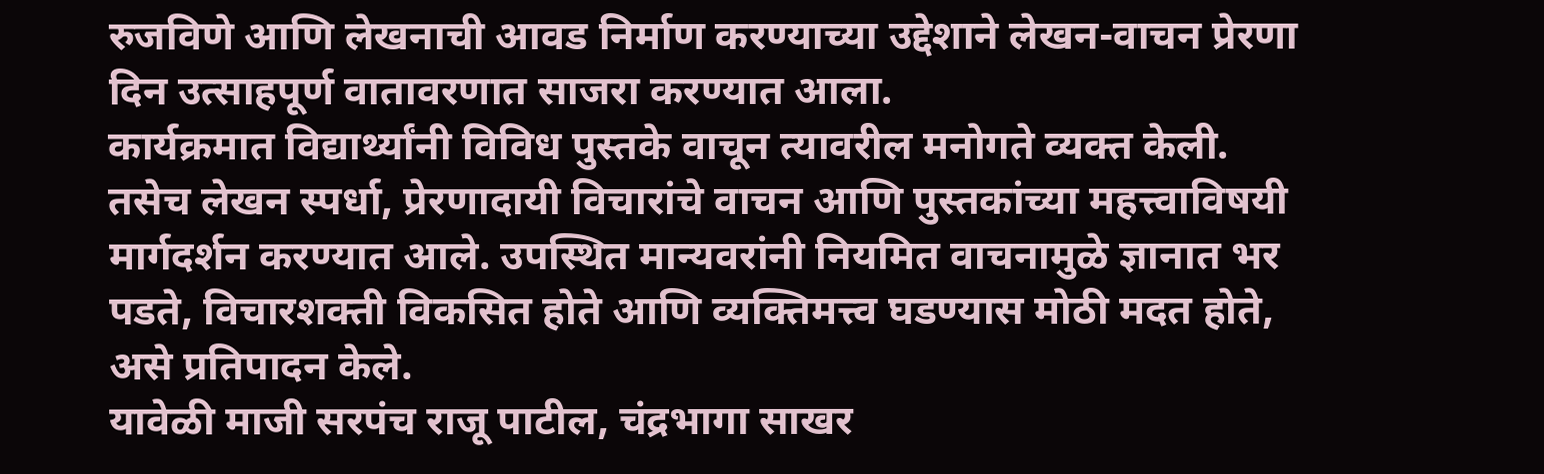रुजविणे आणि लेखनाची आवड निर्माण करण्याच्या उद्देशाने लेखन-वाचन प्रेरणा दिन उत्साहपूर्ण वातावरणात साजरा करण्यात आला.
कार्यक्रमात विद्यार्थ्यांनी विविध पुस्तके वाचून त्यावरील मनोगते व्यक्त केली. तसेच लेखन स्पर्धा, प्रेरणादायी विचारांचे वाचन आणि पुस्तकांच्या महत्त्वाविषयी मार्गदर्शन करण्यात आले. उपस्थित मान्यवरांनी नियमित वाचनामुळे ज्ञानात भर पडते, विचारशक्ती विकसित होते आणि व्यक्तिमत्त्व घडण्यास मोठी मदत होते, असे प्रतिपादन केले.
यावेळी माजी सरपंच राजू पाटील, चंद्रभागा साखर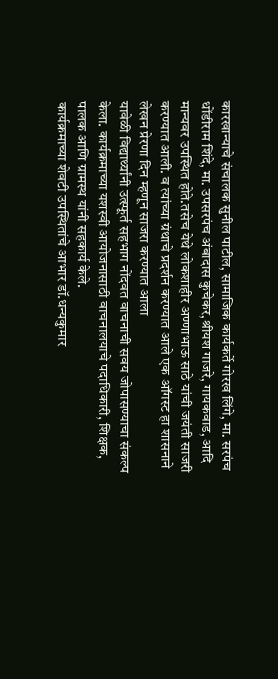कारखान्याचे संचालक सुनील पाटील, सामाजिक कार्यकर्ते गोरख लिंगे, मा. सरपंच धोंडीराम शिंदे, मा. उपसरपंच अंबादास कुचेकर,श्रीयश गाजरे, गायकवाड, आदि मान्यवर उपस्थित होते.तसेच येथे लोकशाहीर अण्णाभाऊ साठे यांची जयंती साजरी करण्यात आली. व त्यांच्या ग्रंथाचे प्रदर्शन करण्यात आले एक ऑगस्ट हा शासनाने लेखन प्रेरणा दिन म्हणून साजरा करण्यात आला
यावेळी विद्यार्थ्यांनी उत्स्फूर्त सहभाग नोंदवत वाचनाची सवय जोपासण्याचा संकल्प केला. कार्यक्रमाच्या यशस्वी आयोजनासाठी वाचनालयाचे पदाधिकारी, शिक्षक, पालक आणि ग्रामस्थ यांनी सहकार्य केले.
कार्यक्रमाच्या शेवटी उपस्थितांचे आभार डॉ.धन्यकुमार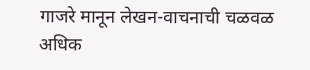गाजरे मानून लेखन-वाचनाची चळवळ अधिक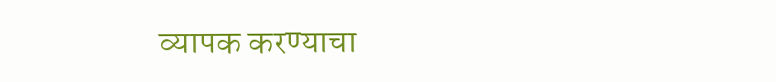व्यापक करण्याचा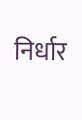निर्धार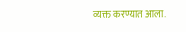व्यक्त करण्यात आला.